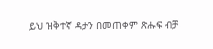ይህ ዝቅተኛ ዳታን በመጠቀም ጽሑፍ ብቻ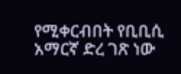የሚቀርብበት የቢቢሲ አማርኛ ድረ ገጽ ነው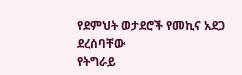የደምህት ወታደሮች የመኪና አደጋ ደረሰባቸው
የትግራይ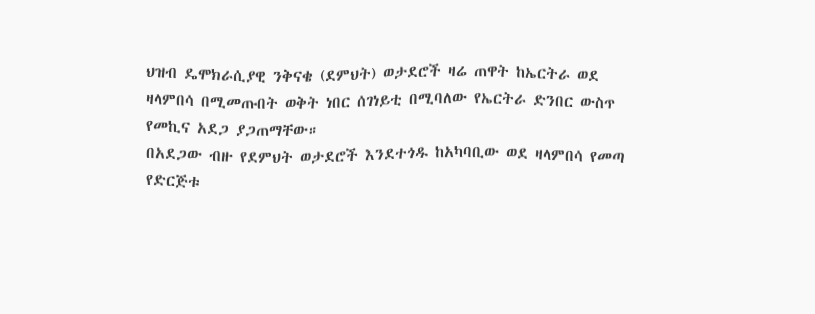ህዝብ ዴሞክራሲያዊ ንቅናቄ (ደምህት) ወታደሮች ዛሬ ጠዋት ከኤርትራ ወደ ዛላምበሳ በሚመጡበት ወቅት ነበር ሰገነይቲ በሚባለው የኤርትራ ድንበር ውስጥ የመኪና አደጋ ያጋጠማቸው።
በአደጋው ብዙ የደምህት ወታደሮች እንደተጎዱ ከአካባቢው ወደ ዛላምበሳ የመጣ የድርጅቱ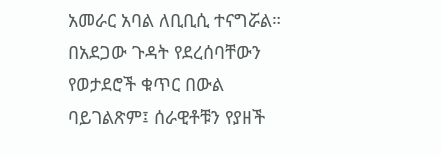አመራር አባል ለቢቢሲ ተናግሯል።
በአደጋው ጉዳት የደረሰባቸውን የወታደሮች ቁጥር በውል ባይገልጽም፤ ሰራዊቶቹን የያዘች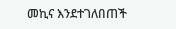መኪና እንደተገለበጠች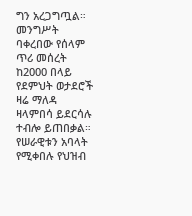ግን አረጋግጧል።
መንግሥት ባቀረበው የሰላም ጥሪ መሰረት ከ2000 በላይ የደምህት ወታደሮች ዛሬ ማለዳ ዛላምበሳ ይደርሳሉ ተብሎ ይጠበቃል።
የሠራዊቱን አባላት የሚቀበሉ የህዝብ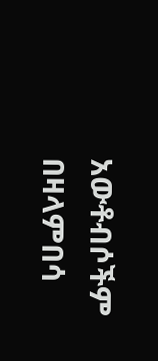አውቶብሶችም በዛላምበሳ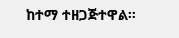ከተማ ተዘጋጅተዋል።